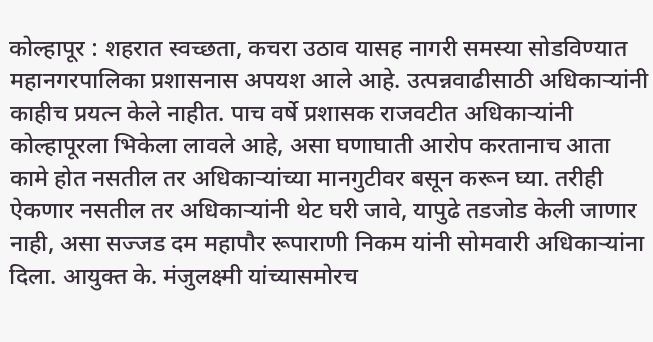कोल्हापूर : शहरात स्वच्छता, कचरा उठाव यासह नागरी समस्या सोडविण्यात महानगरपालिका प्रशासनास अपयश आले आहे. उत्पन्नवाढीसाठी अधिकाऱ्यांनी काहीच प्रयत्न केले नाहीत. पाच वर्षे प्रशासक राजवटीत अधिकाऱ्यांनी कोल्हापूरला भिकेला लावले आहे, असा घणाघाती आरोप करतानाच आता कामे होत नसतील तर अधिकाऱ्यांच्या मानगुटीवर बसून करून घ्या. तरीही ऐकणार नसतील तर अधिकाऱ्यांनी थेट घरी जावे, यापुढे तडजोड केली जाणार नाही, असा सज्जड दम महापौर रूपाराणी निकम यांनी सोमवारी अधिकाऱ्यांना दिला. आयुक्त के. मंजुलक्ष्मी यांच्यासमोरच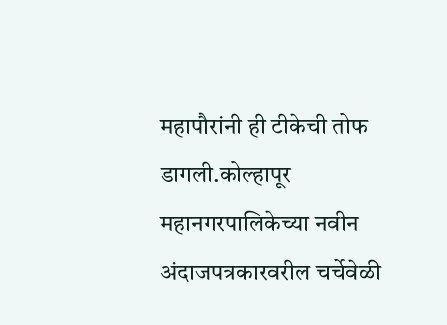महापौरांनी ही टीकेची तोफ डागली.कोल्हापूर महानगरपालिकेच्या नवीन अंदाजपत्रकारवरील चर्चेवेळी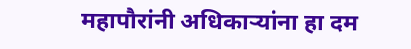महापौरांनी अधिकाऱ्यांना हा दम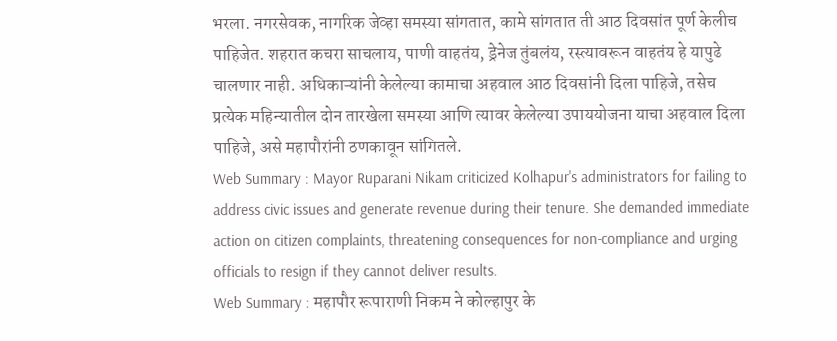भरला. नगरसेवक, नागरिक जेव्हा समस्या सांगतात, कामे सांगतात ती आठ दिवसांत पूर्ण केलीच पाहिजेत. शहरात कचरा साचलाय, पाणी वाहतंय, ड्रेनेज तुंबलंय, रस्त्यावरून वाहतंय हे यापुढे चालणार नाही. अधिकाऱ्यांनी केलेल्या कामाचा अहवाल आठ दिवसांनी दिला पाहिजे, तसेच प्रत्येक महिन्यातील दोन तारखेला समस्या आणि त्यावर केलेल्या उपाययोजना याचा अहवाल दिला पाहिजे, असे महापौरांनी ठणकावून सांगितले.
Web Summary : Mayor Ruparani Nikam criticized Kolhapur's administrators for failing to address civic issues and generate revenue during their tenure. She demanded immediate action on citizen complaints, threatening consequences for non-compliance and urging officials to resign if they cannot deliver results.
Web Summary : महापौर रूपाराणी निकम ने कोल्हापुर के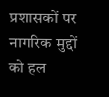प्रशासकों पर नागरिक मुद्दों को हल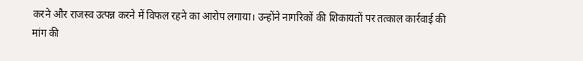करने और राजस्व उत्पन्न करने में विफल रहने का आरोप लगाया। उन्होंने नागरिकों की शिकायतों पर तत्काल कार्रवाई की मांग की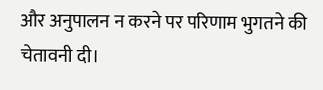और अनुपालन न करने पर परिणाम भुगतने की चेतावनी दी।